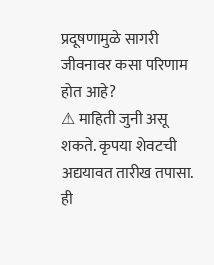प्रदूषणामुळे सागरी जीवनावर कसा परिणाम होत आहे?
⚠ माहिती जुनी असू शकते. कृपया शेवटची अद्ययावत तारीख तपासा.
ही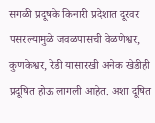सगळी प्रदूषके किनारी प्रदेशात दूरवर पसरल्यामुळे जवळपासची वेळणेश्वर, कुणकेश्वर, रेडी यासारखी अनेक खेडीही प्रदूषित होऊ लागली आहेत. अशा दूषित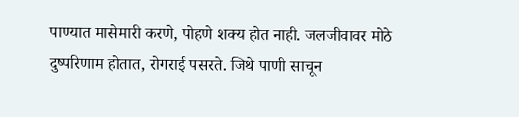पाण्यात मासेमारी करणे, पोहणे शक्य होत नाही. जलजीवावर मोठे दुष्परिणाम होतात, रोगराई पसरते. जिथे पाणी साचून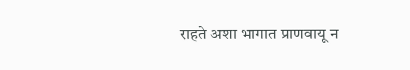राहते अशा भागात प्राणवायू न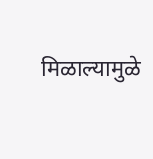मिळाल्यामुळे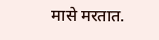मासे मरतात.